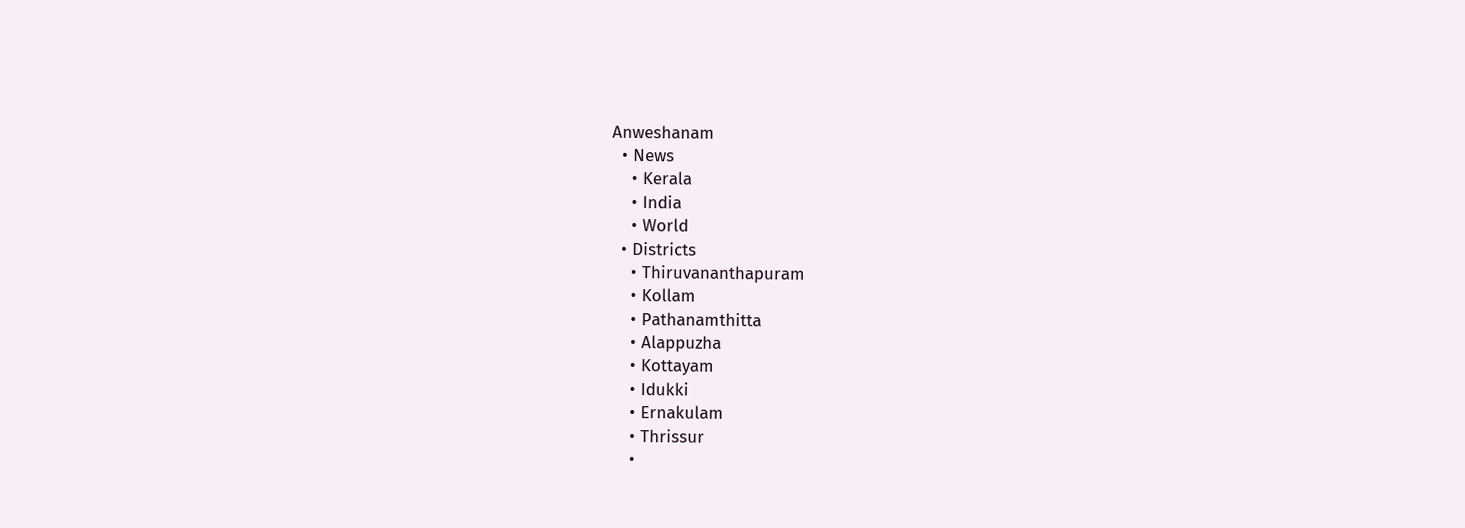Anweshanam
  • News
    • Kerala
    • India
    • World
  • Districts
    • Thiruvananthapuram
    • Kollam
    • Pathanamthitta
    • Alappuzha
    • Kottayam
    • Idukki
    • Ernakulam
    • Thrissur
    •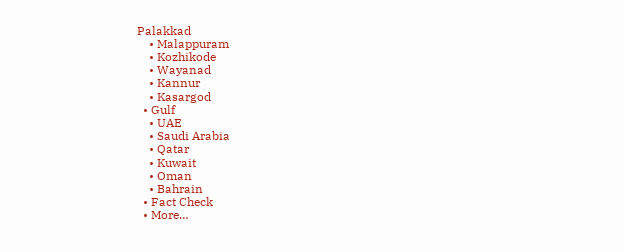Palakkad
    • Malappuram
    • Kozhikode
    • Wayanad
    • Kannur
    • Kasargod
  • Gulf
    • UAE
    • Saudi Arabia
    • Qatar
    • Kuwait
    • Oman
    • Bahrain
  • Fact Check
  • More…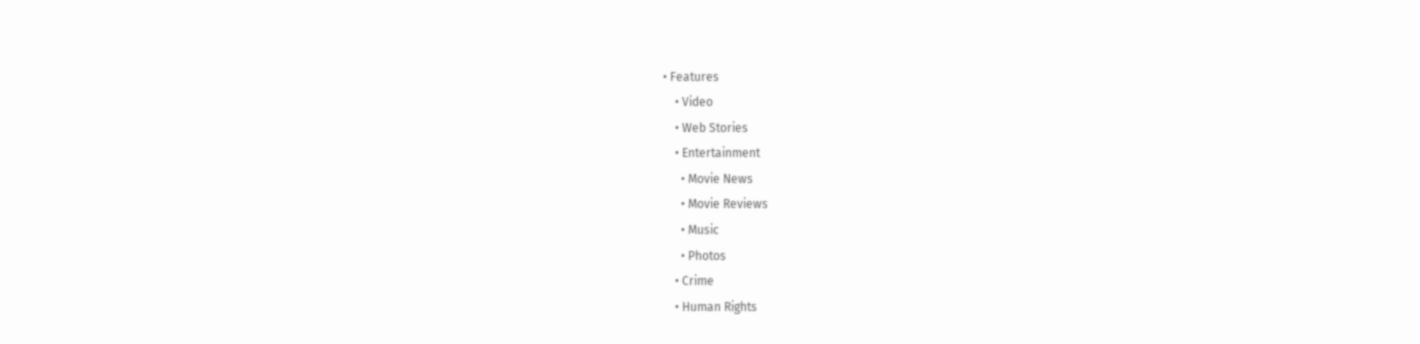• Features
    • Video
    • Web Stories
    • Entertainment
      • Movie News
      • Movie Reviews
      • Music
      • Photos
    • Crime
    • Human Rights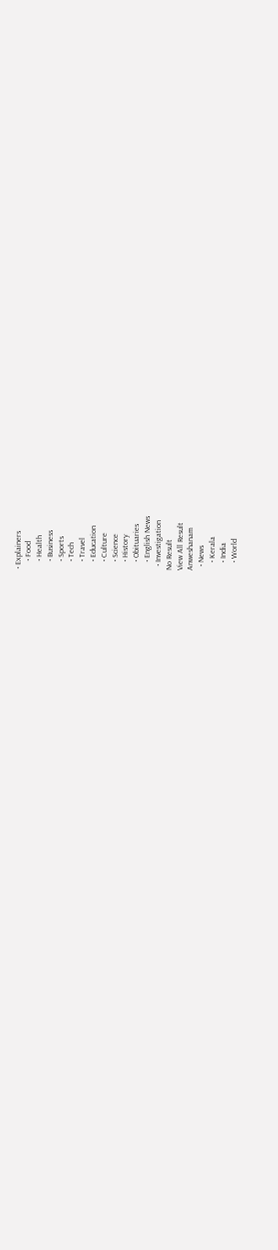• Explainers
    • Food
    • Health
    • Business
    • Sports
    • Tech
    • Travel
    • Education
    • Culture
    • Science
    • History
    • Obituaries
    • English News
  • Investigation
No Result
View All Result
Anweshanam
  • News
    • Kerala
    • India
    • World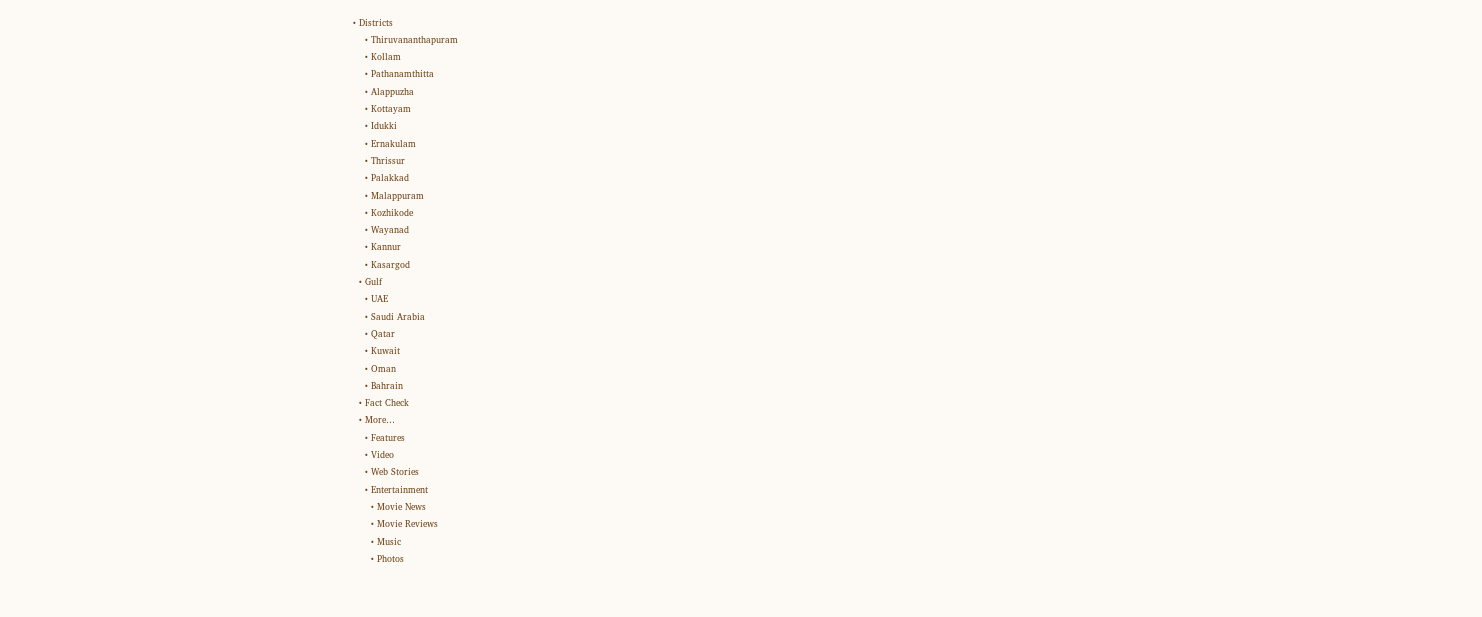• Districts
    • Thiruvananthapuram
    • Kollam
    • Pathanamthitta
    • Alappuzha
    • Kottayam
    • Idukki
    • Ernakulam
    • Thrissur
    • Palakkad
    • Malappuram
    • Kozhikode
    • Wayanad
    • Kannur
    • Kasargod
  • Gulf
    • UAE
    • Saudi Arabia
    • Qatar
    • Kuwait
    • Oman
    • Bahrain
  • Fact Check
  • More…
    • Features
    • Video
    • Web Stories
    • Entertainment
      • Movie News
      • Movie Reviews
      • Music
      • Photos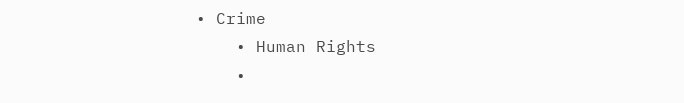• Crime
    • Human Rights
    •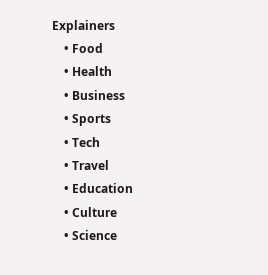Explainers
    • Food
    • Health
    • Business
    • Sports
    • Tech
    • Travel
    • Education
    • Culture
    • Science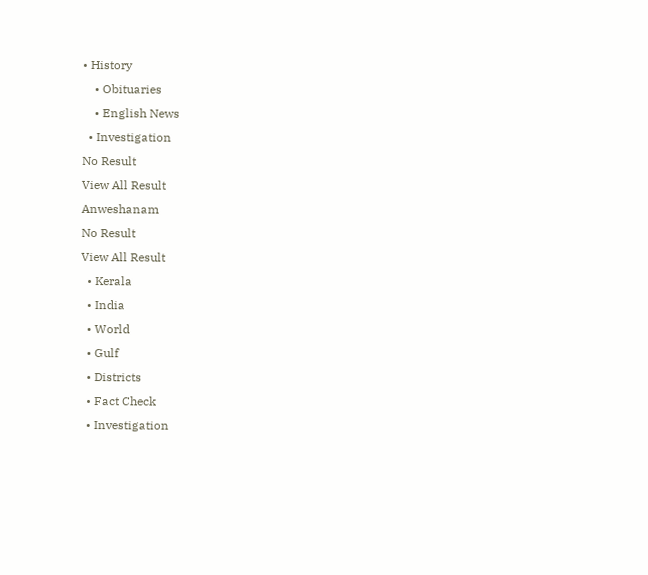• History
    • Obituaries
    • English News
  • Investigation
No Result
View All Result
Anweshanam
No Result
View All Result
  • Kerala
  • India
  • World
  • Gulf
  • Districts
  • Fact Check
  • Investigation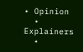• Opinion
  • Explainers
  •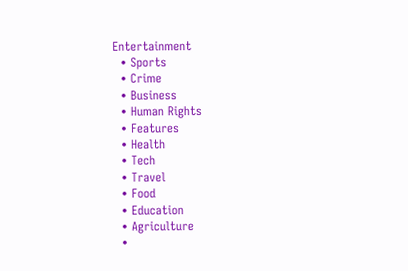Entertainment
  • Sports
  • Crime
  • Business
  • Human Rights
  • Features
  • Health
  • Tech
  • Travel
  • Food
  • Education
  • Agriculture
  •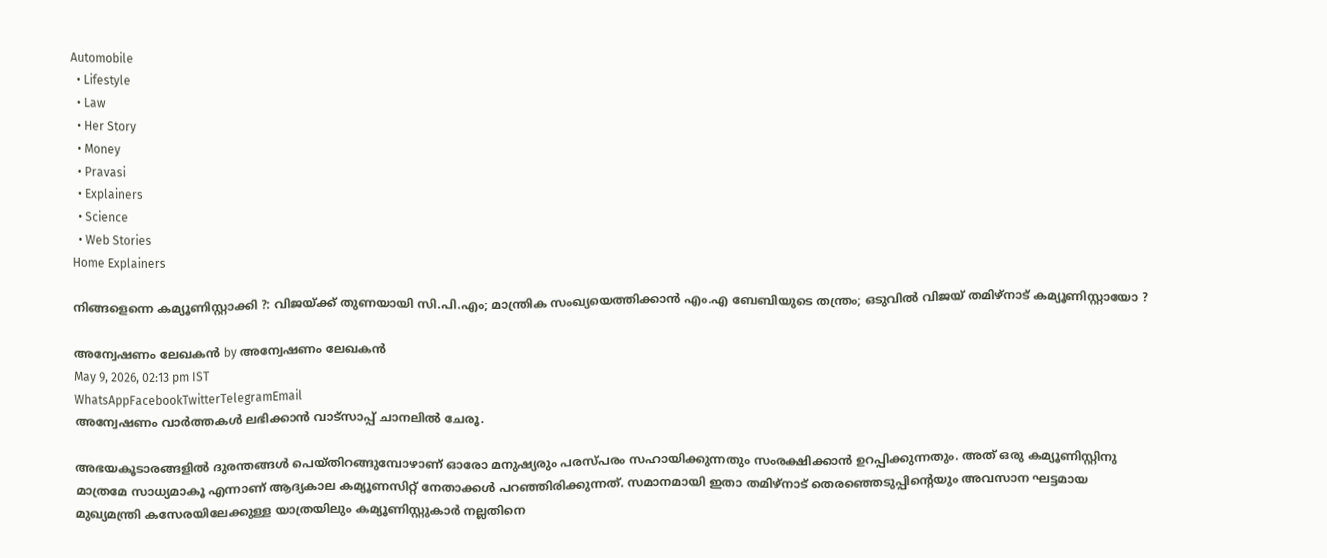Automobile
  • Lifestyle
  • Law
  • Her Story
  • Money
  • Pravasi
  • Explainers
  • Science
  • Web Stories
Home Explainers

നിങ്ങളെന്നെ കമ്യൂണിസ്റ്റാക്കി ?: വിജയ്ക്ക് തുണയായി സി.പി.എം; മാന്ത്രിക സംഖ്യയെത്തിക്കാന്‍ എം.എ ബേബിയുടെ തന്ത്രം; ഒടുവില്‍ വിജയ് തമിഴ്‌നാട് കമ്യൂണിസ്റ്റായോ ?

അന്വേഷണം ലേഖകൻ by അന്വേഷണം ലേഖകൻ
May 9, 2026, 02:13 pm IST
WhatsAppFacebookTwitterTelegramEmail
അന്വേഷണം വാർത്തകൾ ലഭിക്കാന്‍ വാട്സാപ്പ് ചാനലില്‍ ചേരൂ.

അഭയകൂടാരങ്ങളില്‍ ദുരന്തങ്ങള്‍ പെയ്തിറങ്ങുമ്പോഴാണ് ഓരോ മനുഷ്യരും പരസ്പരം സഹായിക്കുന്നതും സംരക്ഷിക്കാന്‍ ഉറപ്പിക്കുന്നതും. അത് ഒരു കമ്യൂണിസ്റ്റിനു മാത്രമേ സാധ്യമാകൂ എന്നാണ് ആദ്യകാല കമ്യൂണസിറ്റ് നേതാക്കള്‍ പറഞ്ഞിരിക്കുന്നത്. സമാനമായി ഇതാ തമിഴ്‌നാട് തെരഞ്ഞെടുപ്പിന്റെയും അവസാന ഘട്ടമായ മുഖ്യമന്ത്രി കസേരയിലേക്കുള്ള യാത്രയിലും കമ്യൂണിസ്റ്റുകാര്‍ നല്ലതിനെ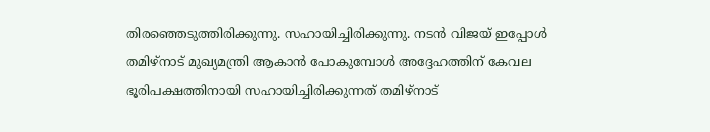തിരഞ്ഞെടുത്തിരിക്കുന്നു. സഹായിച്ചിരിക്കുന്നു. നടന്‍ വിജയ് ഇപ്പോള്‍ തമിഴ്‌നാട് മുഖ്യമന്ത്രി ആകാന്‍ പോകുമ്പോള്‍ അദ്ദേഹത്തിന് കേവല ഭൂരിപക്ഷത്തിനായി സഹായിച്ചിരിക്കുന്നത് തമിഴ്‌നാട്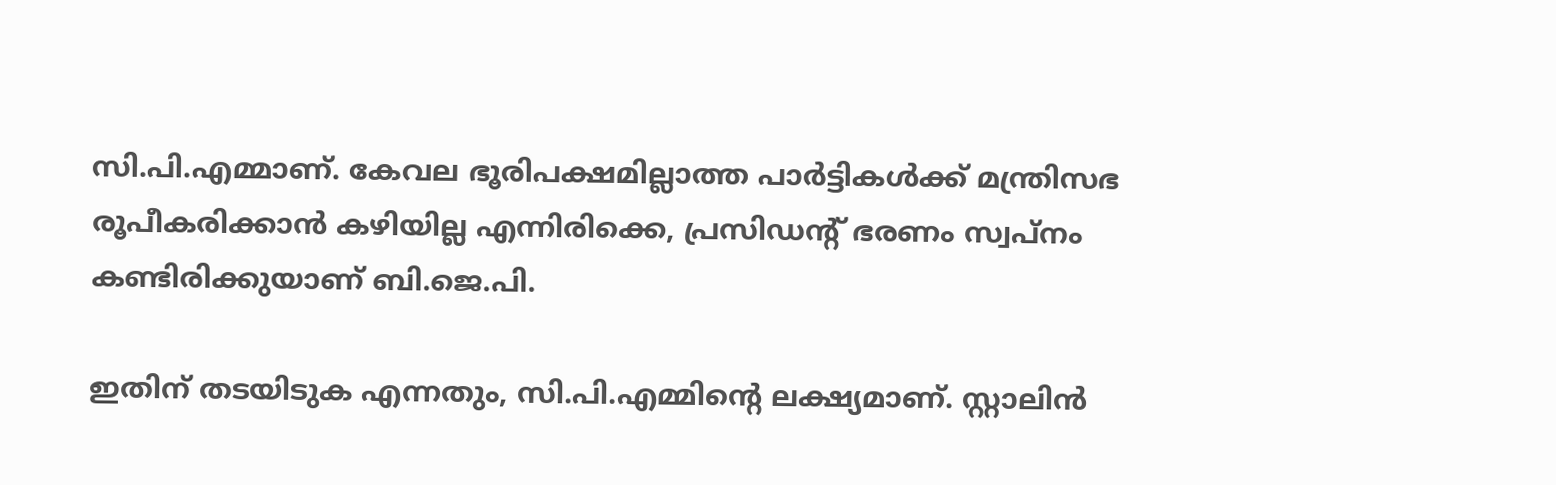സി.പി.എമ്മാണ്. കേവല ഭൂരിപക്ഷമില്ലാത്ത പാര്‍ട്ടികള്‍ക്ക് മന്ത്രിസഭ രൂപീകരിക്കാന്‍ കഴിയില്ല എന്നിരിക്കെ, പ്രസിഡന്റ് ഭരണം സ്വപ്‌നം കണ്ടിരിക്കുയാണ് ബി.ജെ.പി.

ഇതിന് തടയിടുക എന്നതും, സി.പി.എമ്മിന്റെ ലക്ഷ്യമാണ്. സ്റ്റാലിന്‍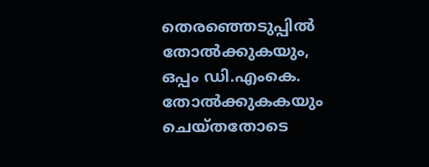തെരഞ്ഞെടുപ്പില്‍ തോല്‍ക്കുകയും, ഒപ്പം ഡി.എംകെ. തോല്‍ക്കുകകയും ചെയ്തതോടെ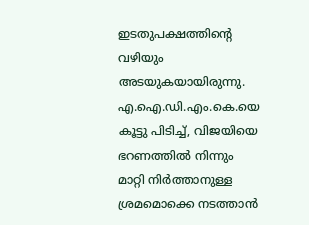ഇടതുപക്ഷത്തിന്റെ വഴിയും അടയുകയായിരുന്നു. എ.ഐ.ഡി.എം.കെ.യെ കൂട്ടു പിടിച്ച്, വിജയിയെ ഭറണത്തില്‍ നിന്നും മാറ്റി നിര്‍ത്താനുള്ള ശ്രമമൊക്കെ നടത്താന്‍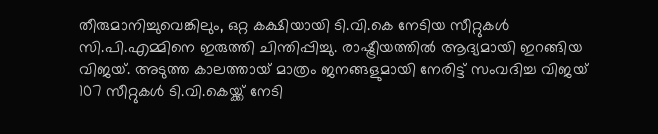തീരുമാനിച്ചുവെങ്കിലും, ഒറ്റ കക്ഷിയായി ടി.വി.കെ നേടിയ സീറ്റുകള്‍ സി.പി.എമ്മിനെ ഇരുത്തി ചിന്തിപ്പിച്ചു. രാഷ്ട്രീയത്തില്‍ ആദ്യമായി ഇറങ്ങിയ വിജയ്. അടുത്ത കാലത്തായ് മാത്രം ജനങ്ങളുമായി നേരിട്ട് സംവദിച്ച വിജയ് 107 സീറ്റുകള്‍ ടി.വി.കെയ്ക്ക് നേടി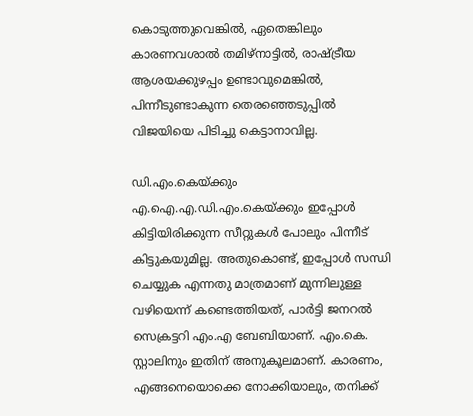കൊടുത്തുവെങ്കില്‍, ഏതെങ്കിലും കാരണവശാല്‍ തമിഴ്‌നാട്ടില്‍, രാഷ്ട്രീയ ആശയക്കുഴപ്പം ഉണ്ടാവുമെങ്കില്‍, പിന്നീടുണ്ടാകുന്ന തെരഞ്ഞെടുപ്പില്‍ വിജയിയെ പിടിച്ചു കെട്ടാനാവില്ല.

ഡി.എം.കെയ്ക്കും എ.ഐ.എ.ഡി.എം.കെയ്ക്കും ഇപ്പോള്‍ കിട്ടിയിരിക്കുന്ന സീറ്റുകള്‍ പോലും പിന്നീട് കിട്ടുകയുമില്ല. അതുകൊണ്ട്, ഇപ്പോള്‍ സന്ധി ചെയ്യുക എന്നതു മാത്രമാണ് മുന്നിലുള്ള വഴിയെന്ന് കണ്ടെത്തിയത്, പാര്‍ട്ടി ജനറല്‍ സെക്രട്ടറി എം.എ ബേബിയാണ്. എം.കെ. സ്റ്റാലിനും ഇതിന് അനുകൂലമാണ്. കാരണം, എങ്ങനെയൊക്കെ നോക്കിയാലും, തനിക്ക്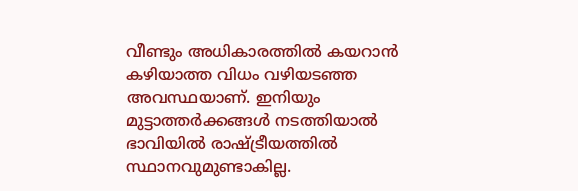വീണ്ടും അധികാരത്തില്‍ കയറാന്‍ കഴിയാത്ത വിധം വഴിയടഞ്ഞ അവസ്ഥയാണ്. ഇനിയും മുട്ടാത്തര്‍ക്കങ്ങള്‍ നടത്തിയാല്‍ ഭാവിയില്‍ രാഷ്ട്രീയത്തില്‍ സ്ഥാനവുമുണ്ടാകില്ല.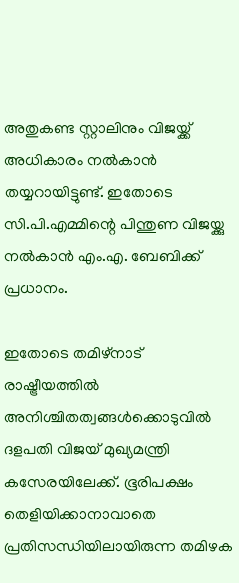അതുകണ്ട സ്റ്റാലിനും വിജയ്ക്ക് അധികാരം നല്‍കാന്‍ തയ്യറായിട്ടുണ്ട്. ഇതോടെ സി.പി.എമ്മിന്റെ പിന്തുണ വിജയ്ക്കു നല്‍കാന്‍ എം.എ. ബേബിക്ക് പ്രധാനം.

ഇതോടെ തമിഴ്നാട് രാഷ്ട്രീയത്തില്‍ അനിശ്ചിതത്വങ്ങള്‍ക്കൊടുവില്‍ ദളപതി വിജയ് മുഖ്യമന്ത്രി കസേരയിലേക്ക്. ഭൂരിപക്ഷം തെളിയിക്കാനാവാതെ പ്രതിസന്ധിയിലായിരുന്ന തമിഴക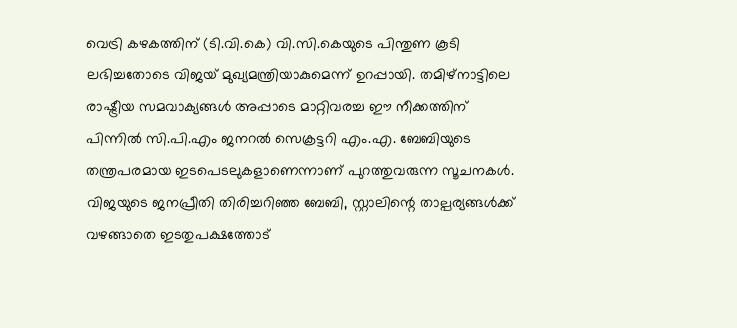വെട്രി കഴകത്തിന് (ടി.വി.കെ) വി.സി.കെയുടെ പിന്തുണ കൂടി ലഭിച്ചതോടെ വിജയ് മുഖ്യമന്ത്രിയാകുമെന്ന് ഉറപ്പായി. തമിഴ്നാട്ടിലെ രാഷ്ട്രീയ സമവാക്യങ്ങള്‍ അപ്പാടെ മാറ്റിവരച്ച ഈ നീക്കത്തിന് പിന്നില്‍ സി.പി.എം ജനറല്‍ സെക്രട്ടറി എം.എ. ബേബിയുടെ തന്ത്രപരമായ ഇടപെടലുകളാണെന്നാണ് പുറത്തുവരുന്ന സൂചനകള്‍. വിജയുടെ ജനപ്രീതി തിരിച്ചറിഞ്ഞ ബേബി, സ്റ്റാലിന്റെ താല്പര്യങ്ങള്‍ക്ക് വഴങ്ങാതെ ഇടതുപക്ഷത്തോട്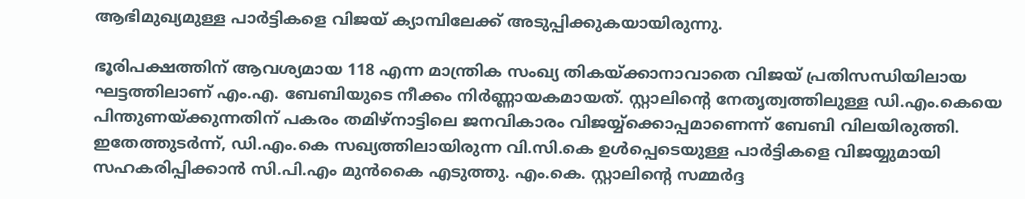ആഭിമുഖ്യമുള്ള പാര്‍ട്ടികളെ വിജയ് ക്യാമ്പിലേക്ക് അടുപ്പിക്കുകയായിരുന്നു.

ഭൂരിപക്ഷത്തിന് ആവശ്യമായ 118 എന്ന മാന്ത്രിക സംഖ്യ തികയ്ക്കാനാവാതെ വിജയ് പ്രതിസന്ധിയിലായ ഘട്ടത്തിലാണ് എം.എ. ബേബിയുടെ നീക്കം നിര്‍ണ്ണായകമായത്. സ്റ്റാലിന്റെ നേതൃത്വത്തിലുള്ള ഡി.എം.കെയെ പിന്തുണയ്ക്കുന്നതിന് പകരം തമിഴ്നാട്ടിലെ ജനവികാരം വിജയ്യ്ക്കൊപ്പമാണെന്ന് ബേബി വിലയിരുത്തി. ഇതേത്തുടര്‍ന്ന്, ഡി.എം.കെ സഖ്യത്തിലായിരുന്ന വി.സി.കെ ഉള്‍പ്പെടെയുള്ള പാര്‍ട്ടികളെ വിജയ്യുമായി സഹകരിപ്പിക്കാന്‍ സി.പി.എം മുന്‍കൈ എടുത്തു. എം.കെ. സ്റ്റാലിന്റെ സമ്മര്‍ദ്ദ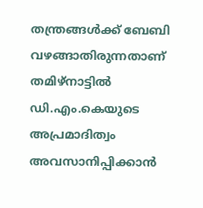തന്ത്രങ്ങള്‍ക്ക് ബേബി വഴങ്ങാതിരുന്നതാണ് തമിഴ്നാട്ടില്‍ ഡി.എം.കെയുടെ അപ്രമാദിത്വം അവസാനിപ്പിക്കാന്‍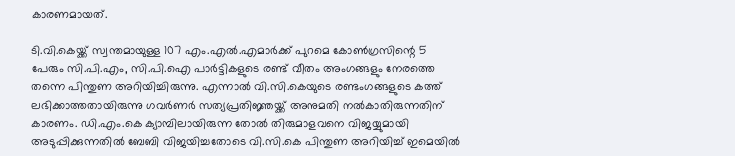കാരണമായത്.

ടി.വി.കെയ്ക്ക് സ്വന്തമായുള്ള 107 എം.എല്‍.എമാര്‍ക്ക് പുറമെ കോണ്‍ഗ്രസിന്റെ 5 പേരും സി.പി.എം, സി.പി.ഐ പാര്‍ട്ടികളുടെ രണ്ട് വീതം അംഗങ്ങളും നേരത്തെ തന്നെ പിന്തുണ അറിയിച്ചിരുന്നു. എന്നാല്‍ വി.സി.കെയുടെ രണ്ടംഗങ്ങളുടെ കത്ത് ലഭിക്കാത്തതായിരുന്നു ഗവര്‍ണര്‍ സത്യപ്രതിജ്ഞയ്ക്ക് അനുമതി നല്‍കാതിരുന്നതിന് കാരണം. ഡി.എം.കെ ക്യാമ്പിലായിരുന്ന തോല്‍ തിരുമാളവനെ വിജയ്യുമായി അടുപ്പിക്കുന്നതില്‍ ബേബി വിജയിച്ചതോടെ വി.സി.കെ പിന്തുണ അറിയിച്ച് ഇമെയില്‍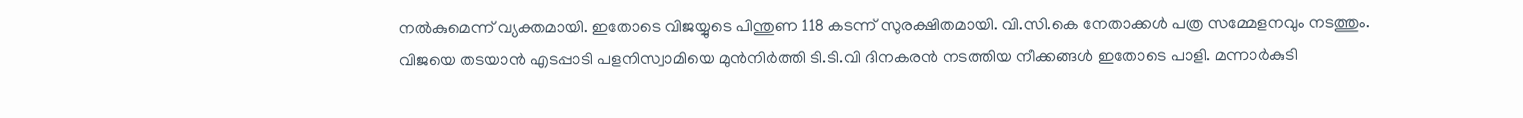നല്‍കുമെന്ന് വ്യക്തമായി. ഇതോടെ വിജയ്യുടെ പിന്തുണ 118 കടന്ന് സുരക്ഷിതമായി. വി.സി.കെ നേതാക്കള്‍ പത്ര സമ്മേളനവും നടത്തും. വിജയെ തടയാന്‍ എടപ്പാടി പളനിസ്വാമിയെ മുന്‍നിര്‍ത്തി ടി.ടി.വി ദിനകരന്‍ നടത്തിയ നീക്കങ്ങള്‍ ഇതോടെ പാളി. മന്നാര്‍കുടി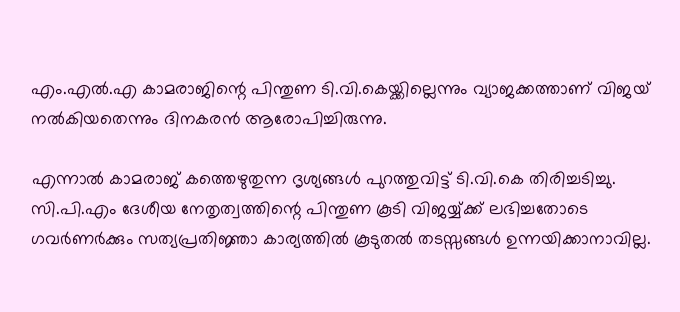എം.എല്‍.എ കാമരാജിന്റെ പിന്തുണ ടി.വി.കെയ്ക്കില്ലെന്നും വ്യാജക്കത്താണ് വിജയ് നല്‍കിയതെന്നും ദിനകരന്‍ ആരോപിച്ചിരുന്നു.

എന്നാല്‍ കാമരാജ് കത്തെഴുതുന്ന ദൃശ്യങ്ങള്‍ പുറത്തുവിട്ട് ടി.വി.കെ തിരിച്ചടിച്ചു. സി.പി.എം ദേശീയ നേതൃത്വത്തിന്റെ പിന്തുണ കൂടി വിജയ്യ്ക്ക് ലഭിച്ചതോടെ ഗവര്‍ണര്‍ക്കും സത്യപ്രതിജ്ഞാ കാര്യത്തില്‍ കൂടുതല്‍ തടസ്സങ്ങള്‍ ഉന്നയിക്കാനാവില്ല.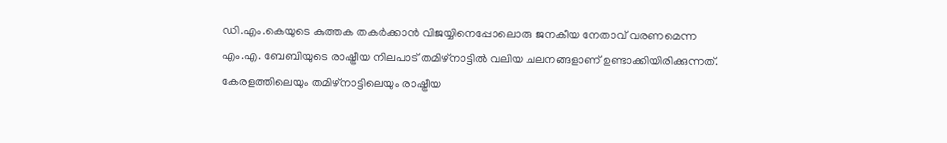ഡി.എം.കെയുടെ കുത്തക തകര്‍ക്കാന്‍ വിജയ്യിനെപ്പോലൊരു ജനകീയ നേതാവ് വരണമെന്ന എം.എ. ബേബിയുടെ രാഷ്ട്രീയ നിലപാട് തമിഴ്നാട്ടില്‍ വലിയ ചലനങ്ങളാണ് ഉണ്ടാക്കിയിരിക്കുന്നത്. കേരളത്തിലെയും തമിഴ്നാട്ടിലെയും രാഷ്ട്രീയ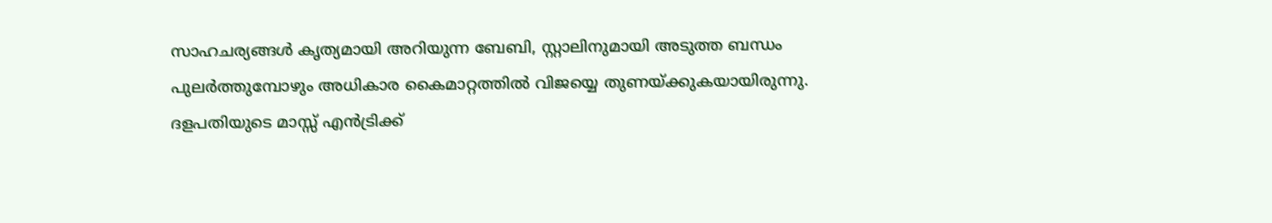സാഹചര്യങ്ങള്‍ കൃത്യമായി അറിയുന്ന ബേബി, സ്റ്റാലിനുമായി അടുത്ത ബന്ധം പുലര്‍ത്തുമ്പോഴും അധികാര കൈമാറ്റത്തില്‍ വിജയ്യെ തുണയ്ക്കുകയായിരുന്നു. ദളപതിയുടെ മാസ്സ് എന്‍ട്രിക്ക്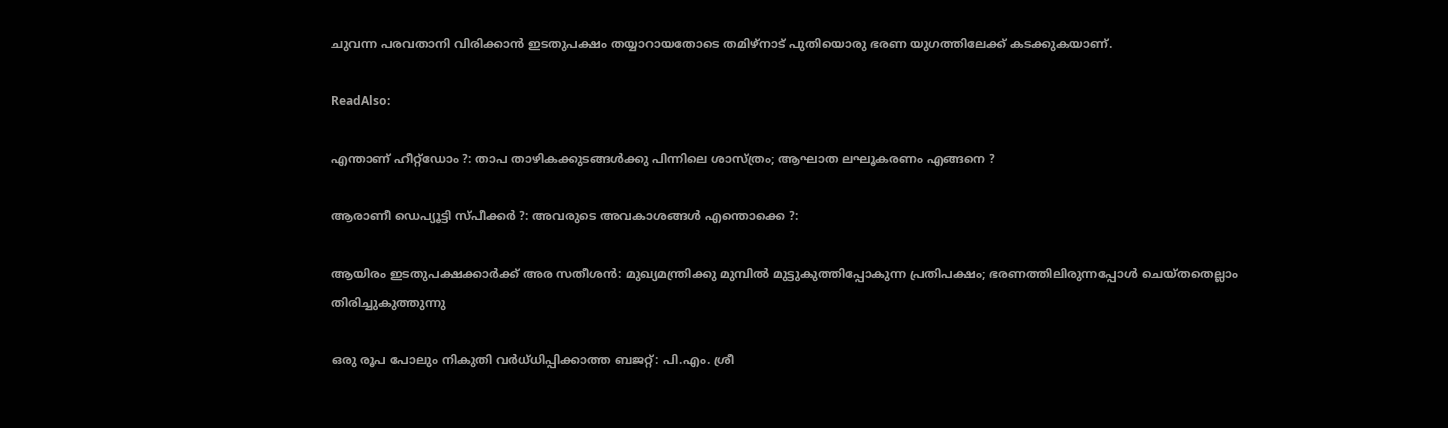ചുവന്ന പരവതാനി വിരിക്കാന്‍ ഇടതുപക്ഷം തയ്യാറായതോടെ തമിഴ്നാട് പുതിയൊരു ഭരണ യുഗത്തിലേക്ക് കടക്കുകയാണ്.

ReadAlso:

എന്താണ് ഹീറ്റ്‌ഡോം ?: താപ താഴികക്കുടങ്ങള്‍ക്കു പിന്നിലെ ശാസ്ത്രം; ആഘാത ലഘൂകരണം എങ്ങനെ ?

ആരാണീ ഡെപ്യൂട്ടി സ്പീക്കര്‍ ?: അവരുടെ അവകാശങ്ങള്‍ എന്തൊക്കെ ?:

ആയിരം ഇടതുപക്ഷക്കാര്‍ക്ക് അര സതീശന്‍: മുഖ്യമന്ത്രിക്കു മുമ്പില്‍ മുട്ടുകുത്തിപ്പോകുന്ന പ്രതിപക്ഷം; ഭരണത്തിലിരുന്നപ്പോള്‍ ചെയ്തതെല്ലാം തിരിച്ചുകുത്തുന്നു

ഒരു രൂപ പോലും നികുതി വര്‍ധ്ധിപ്പിക്കാത്ത ബജറ്റ്: പി.എം. ശ്രീ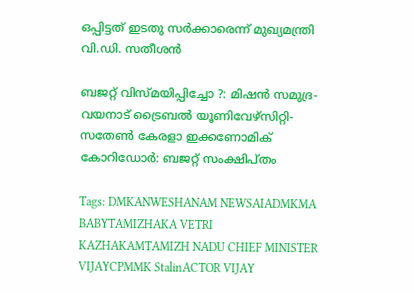ഒപ്പിട്ടത് ഇടതു സര്‍ക്കാരെന്ന് മുഖ്യമന്ത്രി വി.ഡി. സതീശന്‍

ബജറ്റ് വിസ്മയിപ്പിച്ചോ ?: മിഷന്‍ സമുദ്ര-വയനാട് ട്രൈബല്‍ യൂണിവേഴ്‌സിറ്റി-സതേണ്‍ കേരളാ ഇക്കണോമിക് കോറിഡോര്‍: ബജറ്റ് സംക്ഷിപ്തം

Tags: DMKANWESHANAM NEWSAIADMKMA BABYTAMIZHAKA VETRI KAZHAKAMTAMIZH NADU CHIEF MINISTER VIJAYCPMMK StalinACTOR VIJAY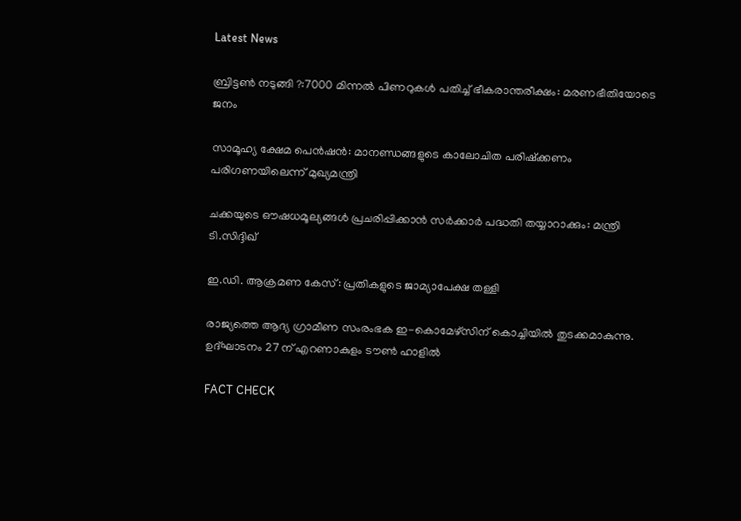Latest News

ബ്രിട്ടണ്‍ നടുങ്ങി ?:7000 മിന്നല്‍ പിണറുകള്‍ പതിച്ച് ഭീകരാന്തരീക്ഷം: മരണഭീതിയോടെ ജനം

സാമൂഹ്യ ക്ഷേമ പെന്‍ഷന്‍: മാനണ്ഡങ്ങളുടെ കാലോചിത പരിഷ്‌ക്കണം പരിഗണയിലെന്ന് മുഖ്യമന്ത്രി

ചക്കയുടെ ഔഷധമൂല്യങ്ങള്‍ പ്രചരിപ്പിക്കാന്‍ സർക്കാർ പദ്ധതി തയ്യാറാക്കും: മന്ത്രി ടി.സിദ്ദിഖ്

ഇ.ഡി. ആക്രമണ കേസ്: പ്രതികളുടെ ജാമ്യാപേക്ഷ തള്ളി

രാജ്യത്തെ ആദ്യ ഗ്രാമീണ സംരംഭക ഇ-കൊമേഴ്‌സിന് കൊച്ചിയില്‍ തുടക്കമാകുന്നു. ഉദ്ഘാടനം 27 ന് എറണാകുളം ടൗണ്‍ ഹാളില്‍

FACT CHECK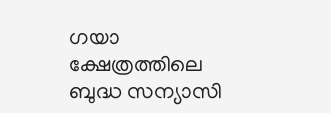ഗയാ ക്ഷേത്രത്തിലെ ബുദ്ധ സന്യാസി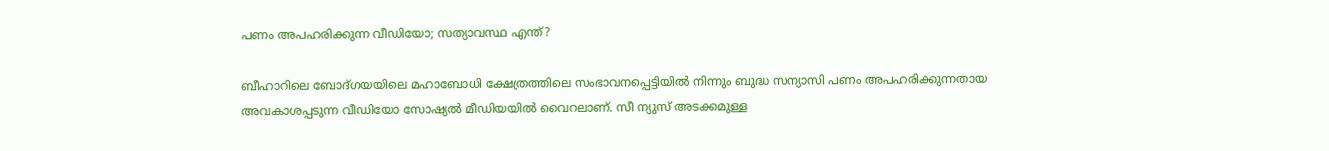പണം അപഹരിക്കുന്ന വീഡിയോ; സത്യാവസ്ഥ എന്ത്?

ബീഹാറിലെ ബോദ്ഗയയിലെ മഹാബോധി ക്ഷേത്രത്തിലെ സംഭാവനപ്പെട്ടിയില്‍ നിന്നും ബുദ്ധ സന്യാസി പണം അപഹരിക്കുന്നതായ അവകാശപ്പടുന്ന വീഡിയോ സോഷ്യല്‍ മീഡിയയില്‍ വൈറലാണ്. സീ ന്യുസ് അടക്കമുള്ള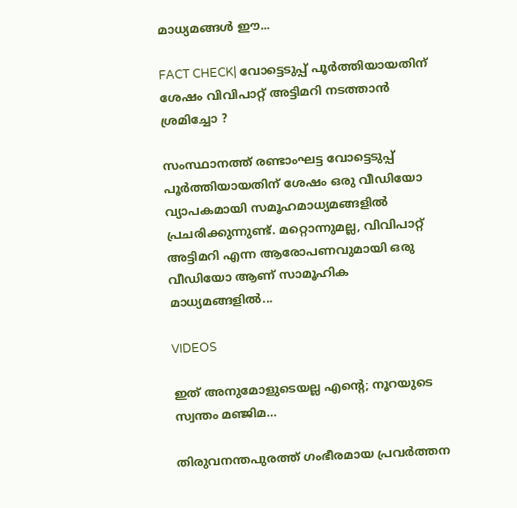മാധ്യമങ്ങള്‍ ഈ...

FACT CHECK| വോട്ടെടുപ്പ് പൂർത്തിയായതിന് ശേഷം വിവിപാറ്റ് അട്ടിമറി നടത്താൻ ശ്രമിച്ചോ ?

സംസ്ഥാനത്ത് രണ്ടാംഘട്ട വോട്ടെടുപ്പ് പൂർത്തിയായതിന് ശേഷം ഒരു വീഡിയോ വ്യാപകമായി സമൂഹമാധ്യമങ്ങളിൽ പ്രചരിക്കുന്നുണ്ട്. മറ്റൊന്നുമല്ല, വിവിപാറ്റ് അട്ടിമറി എന്ന ആരോപണവുമായി ഒരു വീഡിയോ ആണ് സാമൂഹിക മാധ്യമങ്ങളിൽ...

VIDEOS

ഇത് അനുമോളുടെയല്ല എന്റെ; നൂറയുടെ സ്വന്തം മഞ്ജിമ…

തിരുവനന്തപുരത്ത് ഗംഭീരമായ പ്രവർത്തന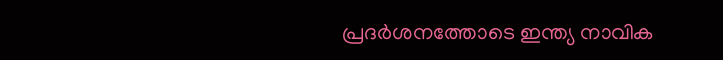പ്രദർശനത്തോടെ ഇന്ത്യ നാവിക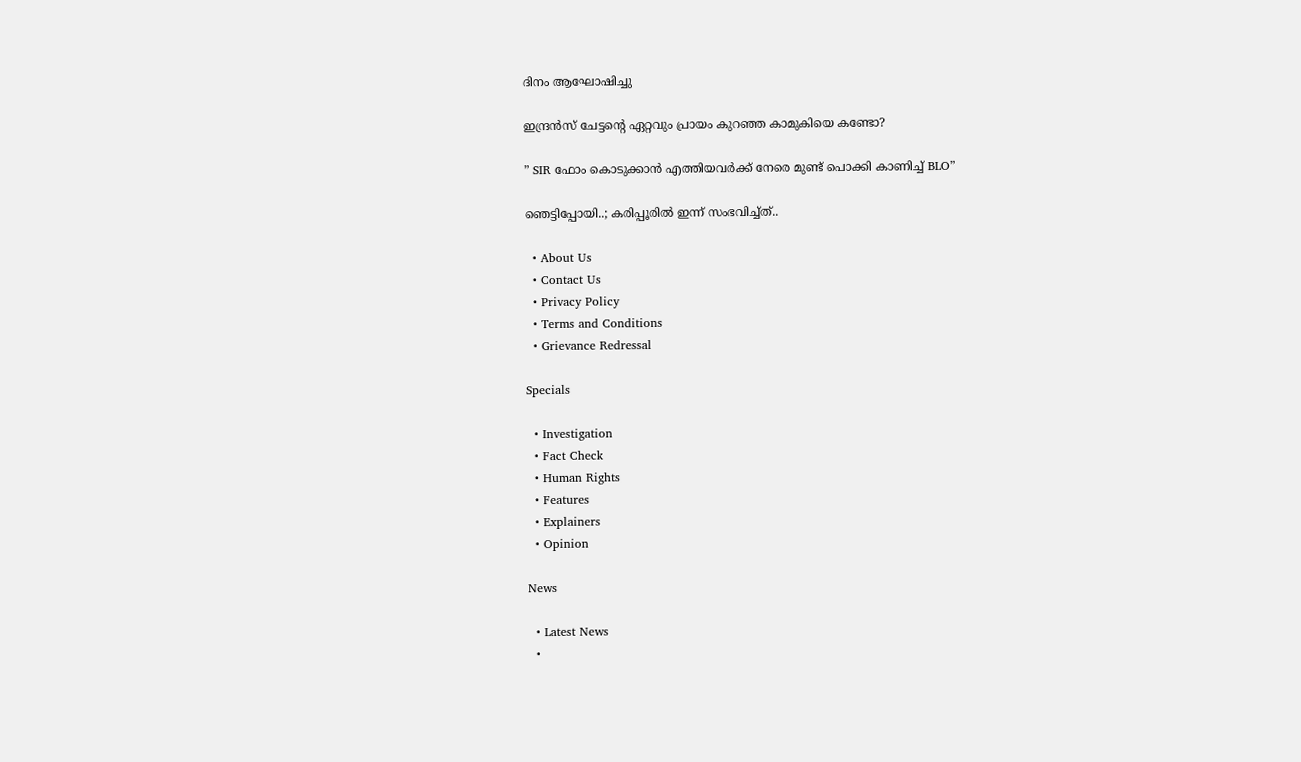ദിനം ആഘോഷിച്ചു

ഇന്ദ്രൻസ് ചേട്ടന്റെ ഏറ്റവും പ്രായം കുറഞ്ഞ കാമുകിയെ കണ്ടോ?

” SIR ഫോം കൊടുക്കാൻ എത്തിയവർക്ക് നേരെ മുണ്ട് പൊക്കി കാണിച്ച് BLO”

ഞെട്ടിപ്പോയി..; കരിപ്പൂരിൽ ഇന്ന് സംഭവിച്ച്ത്..

  • About Us
  • Contact Us
  • Privacy Policy
  • Terms and Conditions
  • Grievance Redressal

Specials

  • Investigation
  • Fact Check
  • Human Rights
  • Features
  • Explainers
  • Opinion

News

  • Latest News
  •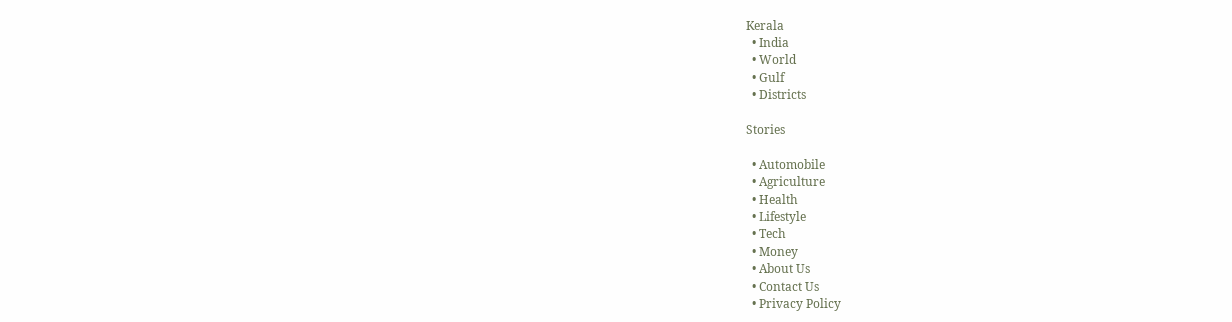Kerala
  • India
  • World
  • Gulf
  • Districts

Stories

  • Automobile
  • Agriculture
  • Health
  • Lifestyle
  • Tech
  • Money
  • About Us
  • Contact Us
  • Privacy Policy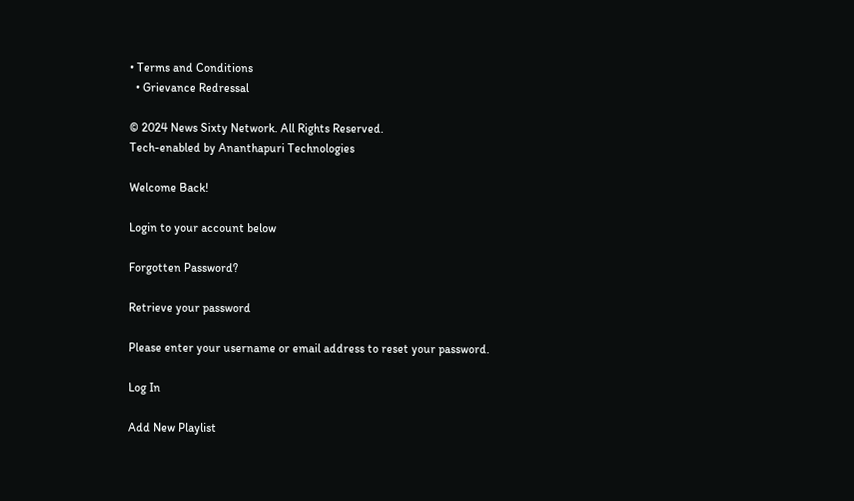• Terms and Conditions
  • Grievance Redressal

© 2024 News Sixty Network. All Rights Reserved.
Tech-enabled by Ananthapuri Technologies

Welcome Back!

Login to your account below

Forgotten Password?

Retrieve your password

Please enter your username or email address to reset your password.

Log In

Add New Playlist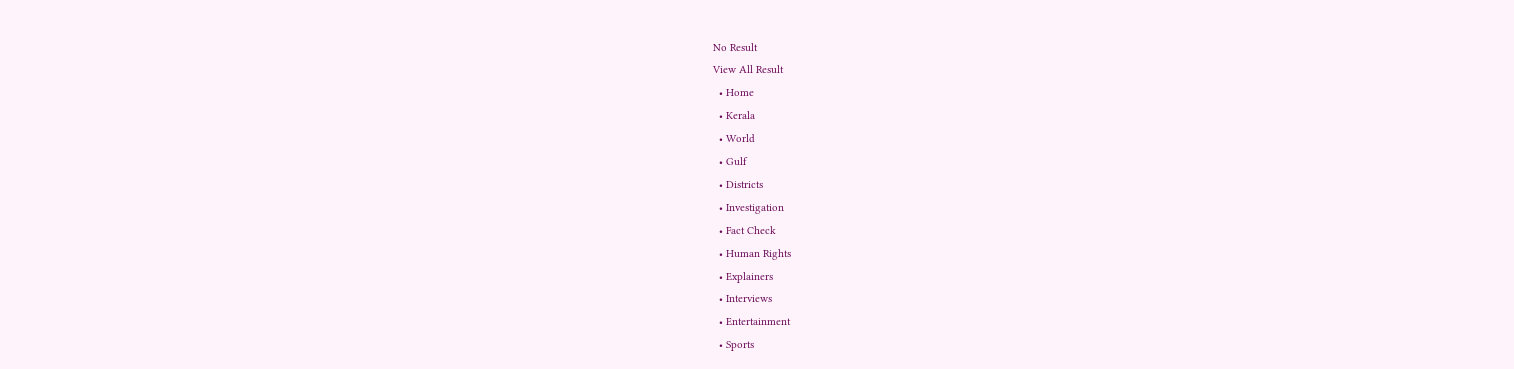No Result
View All Result
  • Home
  • Kerala
  • World
  • Gulf
  • Districts
  • Investigation
  • Fact Check
  • Human Rights
  • Explainers
  • Interviews
  • Entertainment
  • Sports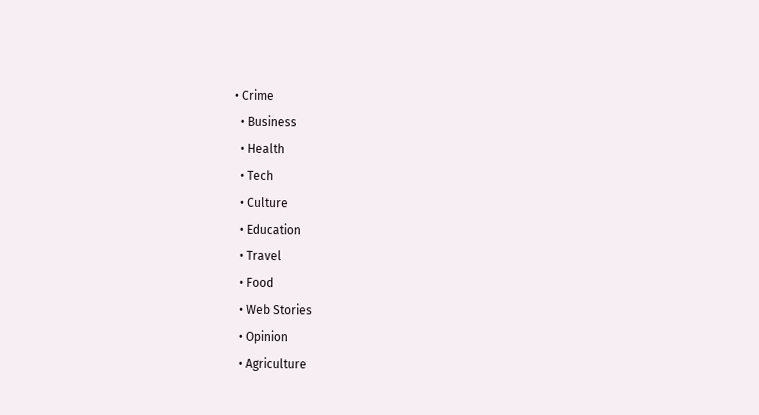• Crime
  • Business
  • Health
  • Tech
  • Culture
  • Education
  • Travel
  • Food
  • Web Stories
  • Opinion
  • Agriculture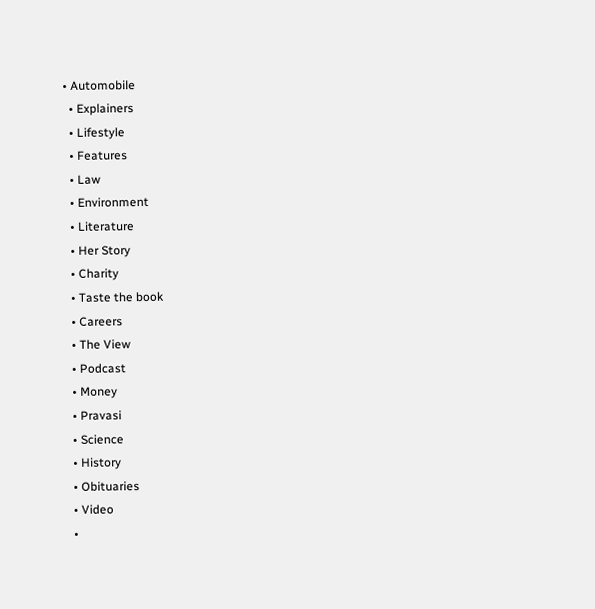• Automobile
  • Explainers
  • Lifestyle
  • Features
  • Law
  • Environment
  • Literature
  • Her Story
  • Charity
  • Taste the book
  • Careers
  • The View
  • Podcast
  • Money
  • Pravasi
  • Science
  • History
  • Obituaries
  • Video
  •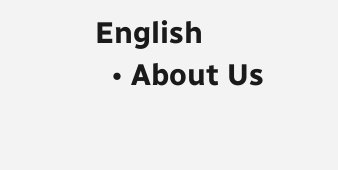English
  • About Us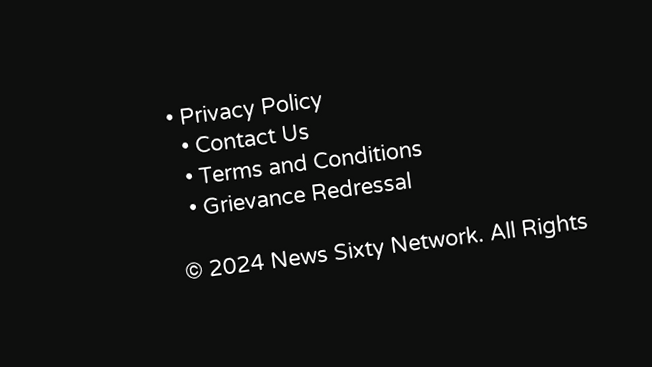• Privacy Policy
  • Contact Us
  • Terms and Conditions
  • Grievance Redressal

© 2024 News Sixty Network. All Rights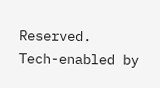Reserved.
Tech-enabled by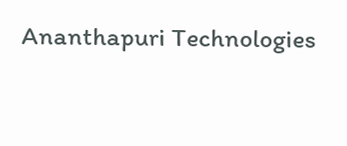Ananthapuri Technologies